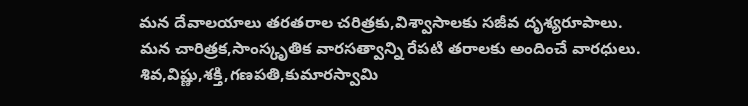మన దేవాలయాలు తరతరాల చరిత్రకు,విశ్వాసాలకు సజీవ దృశ్యరూపాలు. మన చారిత్రక,సాంస్కృతిక వారసత్వాన్ని రేపటి తరాలకు అందించే వారధులు. శివ,విష్ణు,శక్తి,గణపతి,కుమారస్వామి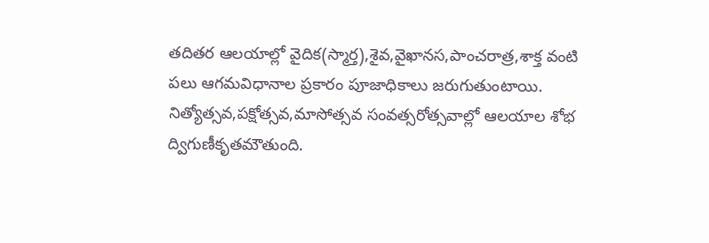తదితర ఆలయాల్లో వైదిక(స్మార్త),శైవ,వైఖానస,పాంచరాత్ర,శాక్త వంటి పలు ఆగమవిధానాల ప్రకారం పూజాధికాలు జరుగుతుంటాయి. నిత్యోత్సవ,పక్షోత్సవ,మాసోత్సవ సంవత్సరోత్సవాల్లో ఆలయాల శోభ ద్విగుణీకృతమౌతుంది.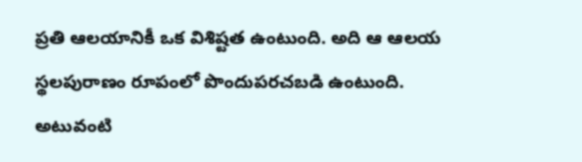ప్రతి ఆలయానికీ ఒక విశిష్టత ఉంటుంది. అది ఆ ఆలయ స్థలపురాణం రూపంలో పొందుపరచబడి ఉంటుంది. అటువంటి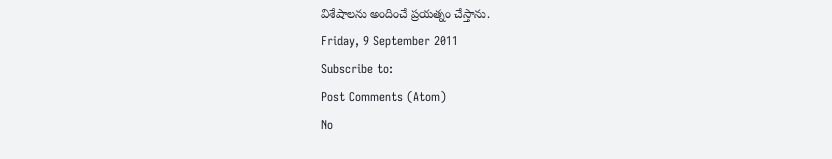విశేషాలను అందించే ప్రయత్నం చేస్తాను.
Friday, 9 September 2011
Subscribe to:
Post Comments (Atom)
No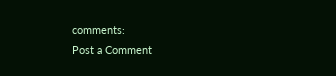comments:
Post a Comment